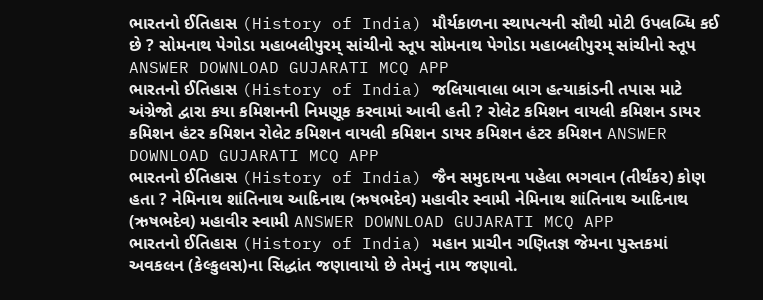ભારતનો ઈતિહાસ (History of India) મૌર્યકાળના સ્થાપત્યની સૌથી મોટી ઉપલબ્ધિ કઈ છે ? સોમનાથ પેગોડા મહાબલીપુરમ્ સાંચીનો સ્તૂપ સોમનાથ પેગોડા મહાબલીપુરમ્ સાંચીનો સ્તૂપ ANSWER DOWNLOAD GUJARATI MCQ APP
ભારતનો ઈતિહાસ (History of India) જલિયાવાલા બાગ હત્યાકાંડની તપાસ માટે અંગ્રેજો દ્વારા કયા કમિશનની નિમણૂક કરવામાં આવી હતી ? રોલેટ કમિશન વાયલી કમિશન ડાયર કમિશન હંટર કમિશન રોલેટ કમિશન વાયલી કમિશન ડાયર કમિશન હંટર કમિશન ANSWER DOWNLOAD GUJARATI MCQ APP
ભારતનો ઈતિહાસ (History of India) જૈન સમુદાયના પહેલા ભગવાન (તીર્થંકર) કોણ હતા ? નેમિનાથ શાંતિનાથ આદિનાથ (ઋષભદેવ) મહાવીર સ્વામી નેમિનાથ શાંતિનાથ આદિનાથ (ઋષભદેવ) મહાવીર સ્વામી ANSWER DOWNLOAD GUJARATI MCQ APP
ભારતનો ઈતિહાસ (History of India) મહાન પ્રાચીન ગણિતજ્ઞ જેમના પુસ્તકમાં અવકલન (કેલ્કુલસ)ના સિદ્ધાંત જણાવાયો છે તેમનું નામ જણાવો.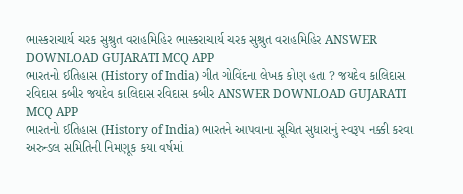ભાસ્કરાચાર્ય ચરક સુશ્રુત વરાહમિહિર ભાસ્કરાચાર્ય ચરક સુશ્રુત વરાહમિહિર ANSWER DOWNLOAD GUJARATI MCQ APP
ભારતનો ઈતિહાસ (History of India) ગીત ગોવિંદના લેખક કોણ હતા ? જયદેવ કાલિદાસ રવિદાસ કબીર જયદેવ કાલિદાસ રવિદાસ કબીર ANSWER DOWNLOAD GUJARATI MCQ APP
ભારતનો ઈતિહાસ (History of India) ભારતને આપવાના સૂચિત સુધારાનું સ્વરૂપ નક્કી કરવા અરુન્ડલ સમિતિની નિમણૂક કયા વર્ષમાં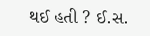થઈ હતી ? ઈ.સ.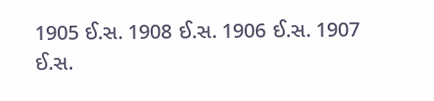1905 ઈ.સ. 1908 ઈ.સ. 1906 ઈ.સ. 1907 ઈ.સ.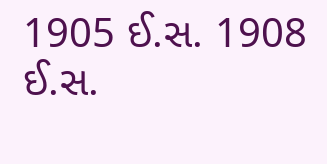1905 ઈ.સ. 1908 ઈ.સ.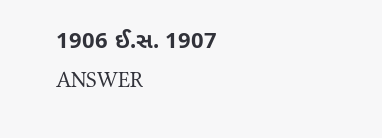1906 ઈ.સ. 1907 ANSWER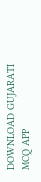DOWNLOAD GUJARATI MCQ APP